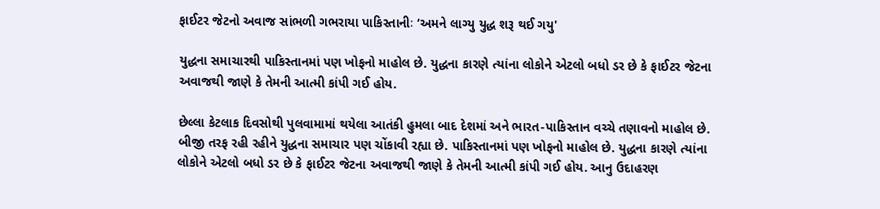ફાઈટર જેટનો અવાજ સાંભળી ગભરાયા પાકિસ્તાનીઃ ‘અમને લાગ્યુ યુદ્ધ શરૂ થઈ ગયુ'

યુદ્ધના સમાચારથી પાકિસ્તાનમાં પણ ખોફનો માહોલ છે. યુદ્ધના કારણે ત્યાંના લોકોને એટલો બધો ડર છે કે ફાઈટર જેટના અવાજથી જાણે કે તેમની આત્મી કાંપી ગઈ હોય.

છેલ્લા કેટલાક દિવસોથી પુલવામામાં થયેલા આતંકી હુમલા બાદ દેશમાં અને ભારત-પાકિસ્તાન વચ્ચે તણાવનો માહોલ છે. બીજી તરફ રહી રહીને યુદ્ધના સમાચાર પણ ચોંકાવી રહ્યા છે. પાકિસ્તાનમાં પણ ખોફનો માહોલ છે. યુદ્ધના કારણે ત્યાંના લોકોને એટલો બધો ડર છે કે ફાઈટર જેટના અવાજથી જાણે કે તેમની આત્મી કાંપી ગઈ હોય. આનુ ઉદાહરણ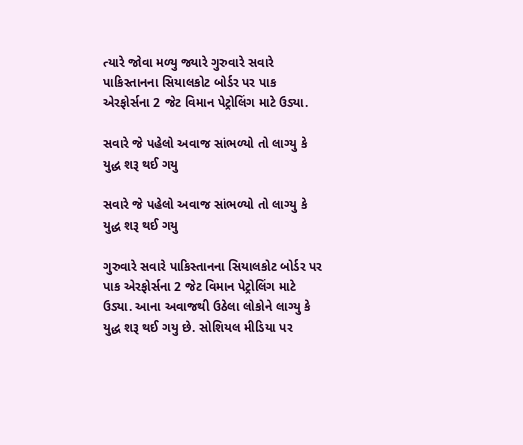ત્યારે જોવા મળ્યુ જ્યારે ગુરુવારે સવારે પાકિસ્તાનના સિયાલકોટ બોર્ડર પર પાક એરફોર્સના 2 જેટ વિમાન પેટ્રોલિંગ માટે ઉડ્યા.

સવારે જે પહેલો અવાજ સાંભળ્યો તો લાગ્યુ કે યુદ્ધ શરૂ થઈ ગયુ

સવારે જે પહેલો અવાજ સાંભળ્યો તો લાગ્યુ કે યુદ્ધ શરૂ થઈ ગયુ

ગુરુવારે સવારે પાકિસ્તાનના સિયાલકોટ બોર્ડર પર પાક એરફોર્સના 2 જેટ વિમાન પેટ્રોલિંગ માટે ઉડ્યા. આના અવાજથી ઉઠેલા લોકોને લાગ્યુ કે યુદ્ધ શરૂ થઈ ગયુ છે. સોશિયલ મીડિયા પર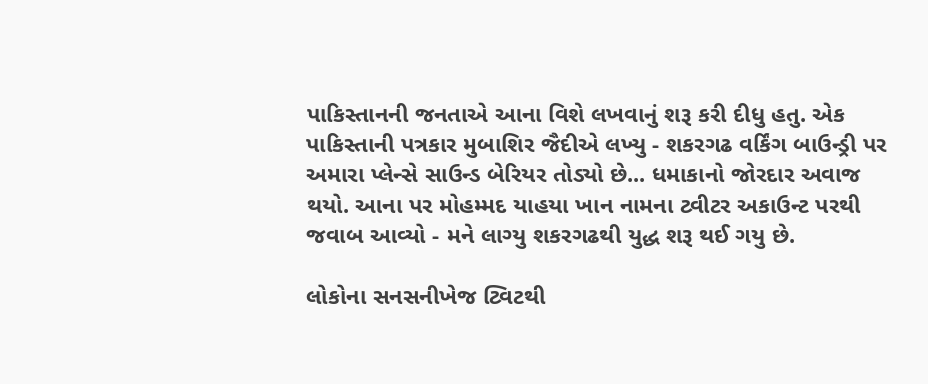પાકિસ્તાનની જનતાએ આના વિશે લખવાનું શરૂ કરી દીધુ હતુ. એક પાકિસ્તાની પત્રકાર મુબાશિર જૈદીએ લખ્યુ - શકરગઢ વર્કિંગ બાઉન્ડ્રી પર અમારા પ્લેન્સે સાઉન્ડ બેરિયર તોડ્યો છે... ધમાકાનો જોરદાર અવાજ થયો. આના પર મોહમ્મદ યાહયા ખાન નામના ટ્વીટર અકાઉન્ટ પરથી જવાબ આવ્યો - મને લાગ્યુ શકરગઢથી યુદ્ધ શરૂ થઈ ગયુ છે.

લોકોના સનસનીખેજ ટ્વિટથી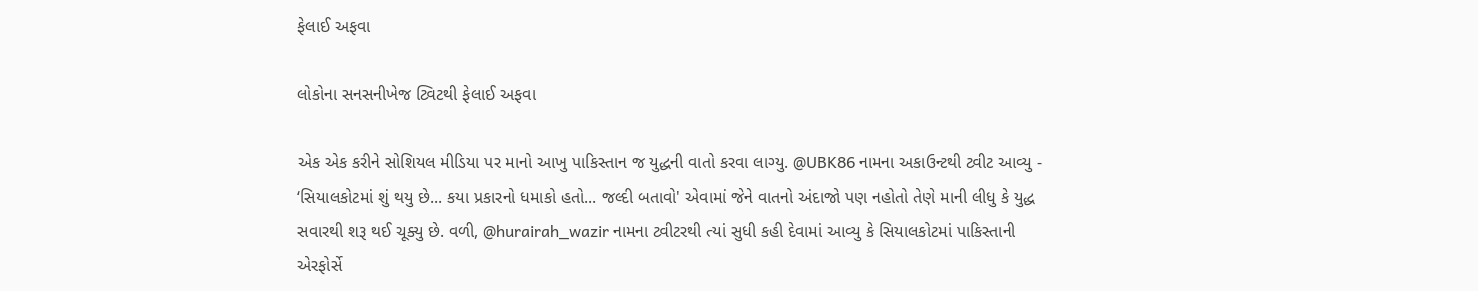ફેલાઈ અફવા

લોકોના સનસનીખેજ ટ્વિટથી ફેલાઈ અફવા

એક એક કરીને સોશિયલ મીડિયા પર માનો આખુ પાકિસ્તાન જ યુદ્ધની વાતો કરવા લાગ્યુ. @UBK86 નામના અકાઉન્ટથી ટ્વીટ આવ્યુ - ‘સિયાલકોટમાં શું થયુ છે... કયા પ્રકારનો ધમાકો હતો... જલ્દી બતાવો' એવામાં જેને વાતનો અંદાજો પણ નહોતો તેણે માની લીધુ કે યુદ્ધ સવારથી શરૂ થઈ ચૂક્યુ છે. વળી, @hurairah_wazir નામના ટ્વીટરથી ત્યાં સુધી કહી દેવામાં આવ્યુ કે સિયાલકોટમાં પાકિસ્તાની એરફોર્સે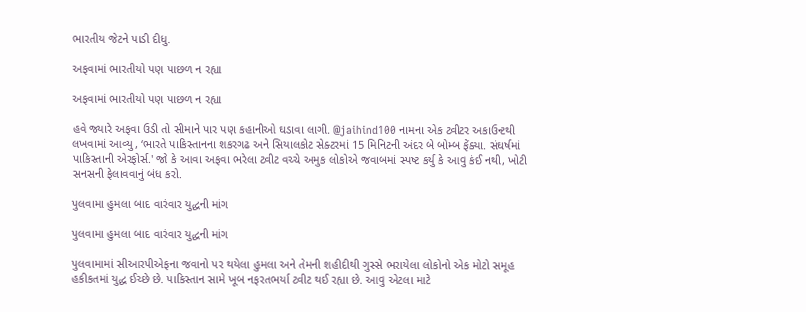ભારતીય જેટને પાડી દીધુ.

અફવામાં ભારતીયો પણ પાછળ ન રહ્યા

અફવામાં ભારતીયો પણ પાછળ ન રહ્યા

હવે જ્યારે અફવા ઉડી તો સીમાને પાર પણ કહાનીઓ ઘડાવા લાગી. @jaihind100 નામના એક ટ્વીટર અકાઉન્ટથી લખવામાં આવ્યુ, ‘ભારતે પાકિસ્તાનના શકરગઢ અને સિયાલકોટ સેક્ટરમાં 15 મિનિટની અંદર બે બોમ્બ ફેંક્યા. સંઘર્ષમાં પાકિસ્તાની એરફોર્સ.' જો કે આવા અફવા ભરેલા ટ્વીટ વચ્ચે અમુક લોકોએ જવાબમાં સ્પષ્ટ કર્યુ કે આવુ કંઈ નથી, ખોટી સનસની ફેલાવવાનું બંધ કરો.

પુલવામા હુમલા બાદ વારંવાર યુદ્ધની માંગ

પુલવામા હુમલા બાદ વારંવાર યુદ્ધની માંગ

પુલવામામાં સીઆરપીએફના જવાનો પર થયેલા હુમલા અને તેમની શહીદીથી ગુસ્સે ભરાયેલા લોકોનો એક મોટો સમૂહ હકીકતમાં યુદ્ધ ઈચ્છે છે. પાકિસ્તાન સામે ખૂબ નફરતભર્યા ટ્વીટ થઈ રહ્યા છે. આવુ એટલા માટે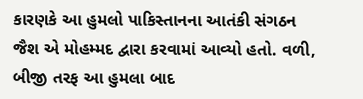કારણકે આ હુમલો પાકિસ્તાનના આતંકી સંગઠન જૈશ એ મોહમ્મદ દ્વારા કરવામાં આવ્યો હતો. વળી, બીજી તરફ આ હુમલા બાદ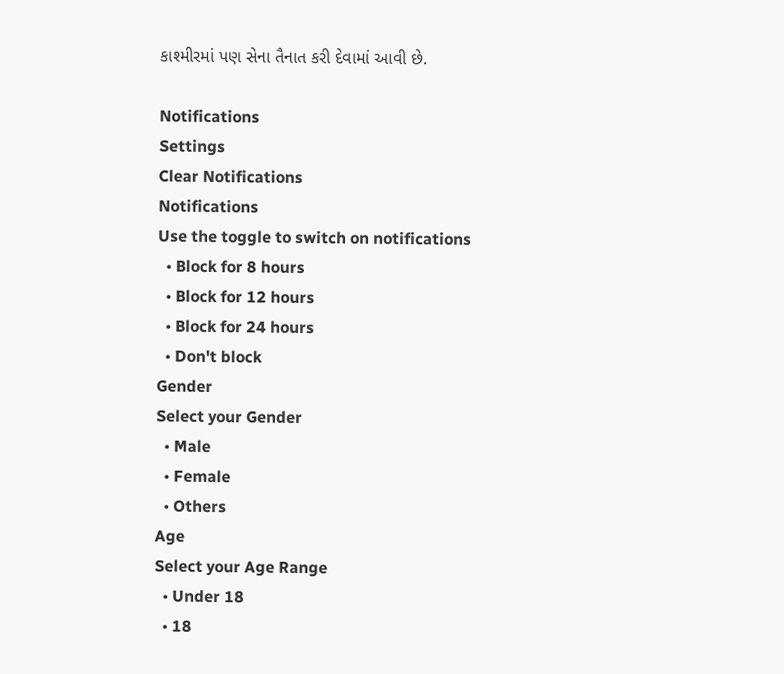કાશ્મીરમાં પણ સેના તૈનાત કરી દેવામાં આવી છે.

Notifications
Settings
Clear Notifications
Notifications
Use the toggle to switch on notifications
  • Block for 8 hours
  • Block for 12 hours
  • Block for 24 hours
  • Don't block
Gender
Select your Gender
  • Male
  • Female
  • Others
Age
Select your Age Range
  • Under 18
  • 18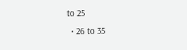to 25
  • 26 to 35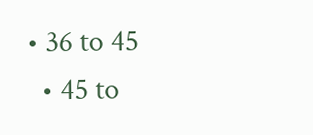• 36 to 45
  • 45 to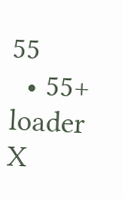55
  • 55+
loader
X